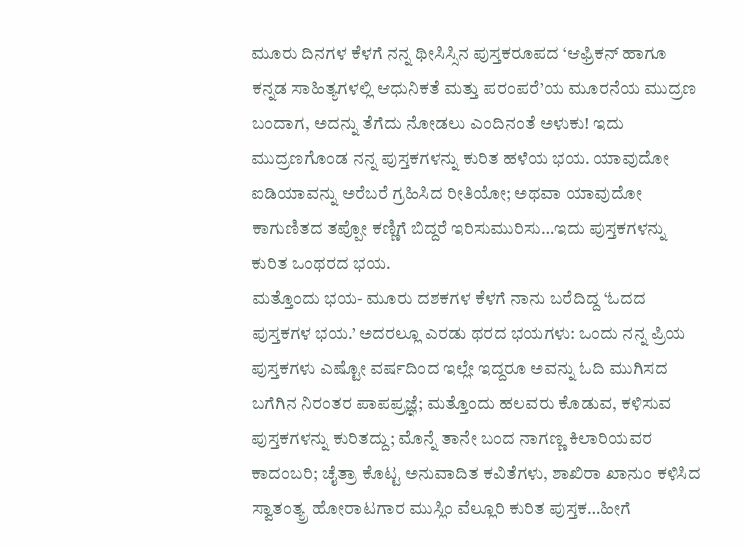ಮೂರು ದಿನಗಳ ಕೆಳಗೆ ನನ್ನ ಥೀಸಿಸ್ಸಿನ ಪುಸ್ತಕರೂಪದ ‘ಆಫ್ರಿಕನ್ ಹಾಗೂ ಕನ್ನಡ ಸಾಹಿತ್ಯಗಳಲ್ಲಿ ಆಧುನಿಕತೆ ಮತ್ತು ಪರಂಪರೆ’ಯ ಮೂರನೆಯ ಮುದ್ರಣ ಬಂದಾಗ, ಅದನ್ನು ತೆಗೆದು ನೋಡಲು ಎಂದಿನಂತೆ ಅಳುಕು! ಇದು ಮುದ್ರಣಗೊಂಡ ನನ್ನ ಪುಸ್ತಕಗಳನ್ನು ಕುರಿತ ಹಳೆಯ ಭಯ. ಯಾವುದೋ ಐಡಿಯಾವನ್ನು ಅರೆಬರೆ ಗ್ರಹಿಸಿದ ರೀತಿಯೋ; ಅಥವಾ ಯಾವುದೋ ಕಾಗುಣಿತದ ತಪ್ಪೋ ಕಣ್ಣಿಗೆ ಬಿದ್ದರೆ ಇರಿಸುಮುರಿಸು…ಇದು ಪುಸ್ತಕಗಳನ್ನು ಕುರಿತ ಒಂಥರದ ಭಯ.
ಮತ್ತೊಂದು ಭಯ- ಮೂರು ದಶಕಗಳ ಕೆಳಗೆ ನಾನು ಬರೆದಿದ್ದ ‘ಓದದ ಪುಸ್ತಕಗಳ ಭಯ.’ ಅದರಲ್ಲೂ ಎರಡು ಥರದ ಭಯಗಳು: ಒಂದು ನನ್ನ ಪ್ರಿಯ ಪುಸ್ತಕಗಳು ಎಷ್ಟೋ ವರ್ಷದಿಂದ ಇಲ್ಲೇ ಇದ್ದರೂ ಅವನ್ನು ಓದಿ ಮುಗಿಸದ ಬಗೆಗಿನ ನಿರಂತರ ಪಾಪಪ್ರಜ್ಞೆ; ಮತ್ತೊಂದು ಹಲವರು ಕೊಡುವ, ಕಳಿಸುವ ಪುಸ್ತಕಗಳನ್ನು ಕುರಿತದ್ದು; ಮೊನ್ನೆ ತಾನೇ ಬಂದ ನಾಗಣ್ಣ ಕಿಲಾರಿಯವರ ಕಾದಂಬರಿ; ಚೈತ್ರಾ ಕೊಟ್ಟ ಅನುವಾದಿತ ಕವಿತೆಗಳು, ಶಾಖಿರಾ ಖಾನುಂ ಕಳಿಸಿದ ಸ್ವಾತಂತ್ಯ್ರ ಹೋರಾಟಗಾರ ಮುಸ್ಲಿಂ ವೆಲ್ಲೂರಿ ಕುರಿತ ಪುಸ್ತಕ…ಹೀಗೆ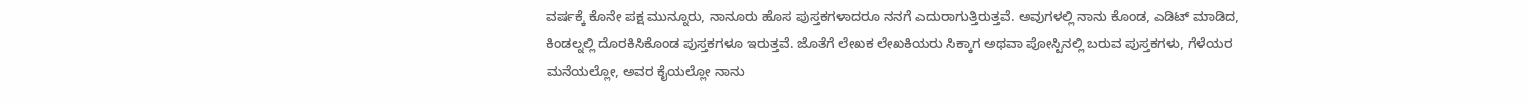ವರ್ಷಕ್ಕೆ ಕೊನೇ ಪಕ್ಷ ಮುನ್ನೂರು, ನಾನೂರು ಹೊಸ ಪುಸ್ತಕಗಳಾದರೂ ನನಗೆ ಎದುರಾಗುತ್ತಿರುತ್ತವೆ. ಅವುಗಳಲ್ಲಿ ನಾನು ಕೊಂಡ, ಎಡಿಟ್ ಮಾಡಿದ, ಕಿಂಡಲ್ನಲ್ಲಿ ದೊರಕಿಸಿಕೊಂಡ ಪುಸ್ತಕಗಳೂ ಇರುತ್ತವೆ. ಜೊತೆಗೆ ಲೇಖಕ ಲೇಖಕಿಯರು ಸಿಕ್ಕಾಗ ಅಥವಾ ಪೋಸ್ಟಿನಲ್ಲಿ ಬರುವ ಪುಸ್ತಕಗಳು, ಗೆಳೆಯರ ಮನೆಯಲ್ಲೋ, ಅವರ ಕೈಯಲ್ಲೋ ನಾನು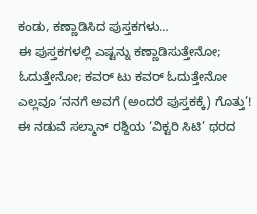ಕಂಡು, ಕಣ್ಣಾಡಿಸಿದ ಪುಸ್ತಕಗಳು…
ಈ ಪುಸ್ತಕಗಳಲ್ಲಿ ಎಷ್ಟನ್ನು ಕಣ್ಣಾಡಿಸುತ್ತೇನೋ; ಓದುತ್ತೇನೋ; ಕವರ್ ಟು ಕವರ್ ಓದುತ್ತೇನೋ ಎಲ್ಲವೂ ‘ನನಗೆ ಅವಗೆ (ಅಂದರೆ ಪುಸ್ತಕಕ್ಕೆ) ಗೊತ್ತು’! ಈ ನಡುವೆ ಸಲ್ಮಾನ್ ರಶ್ದಿಯ ‘ವಿಕ್ಟರಿ ಸಿಟಿ’ ಥರದ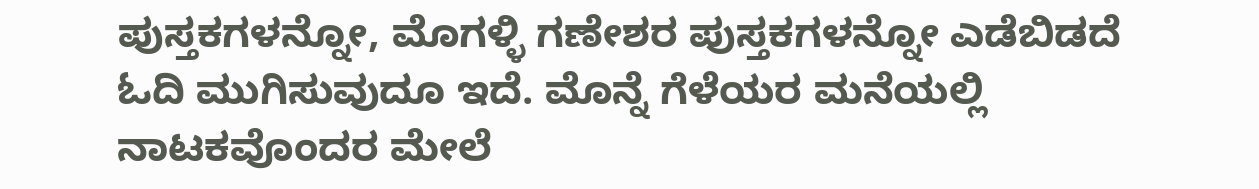ಪುಸ್ತಕಗಳನ್ನೋ, ಮೊಗಳ್ಳಿ ಗಣೇಶರ ಪುಸ್ತಕಗಳನ್ನೋ ಎಡೆಬಿಡದೆ ಓದಿ ಮುಗಿಸುವುದೂ ಇದೆ. ಮೊನ್ನೆ ಗೆಳೆಯರ ಮನೆಯಲ್ಲಿ ನಾಟಕವೊಂದರ ಮೇಲೆ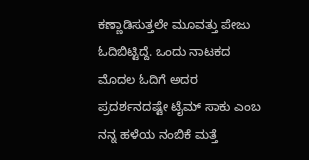ಕಣ್ಣಾಡಿಸುತ್ತಲೇ ಮೂವತ್ತು ಪೇಜು ಓದಿಬಿಟ್ಟಿದ್ದೆ. ಒಂದು ನಾಟಕದ ಮೊದಲ ಓದಿಗೆ ಅದರ ಪ್ರದರ್ಶನದಷ್ಟೇ ಟೈಮ್ ಸಾಕು ಎಂಬ ನನ್ನ ಹಳೆಯ ನಂಬಿಕೆ ಮತ್ತೆ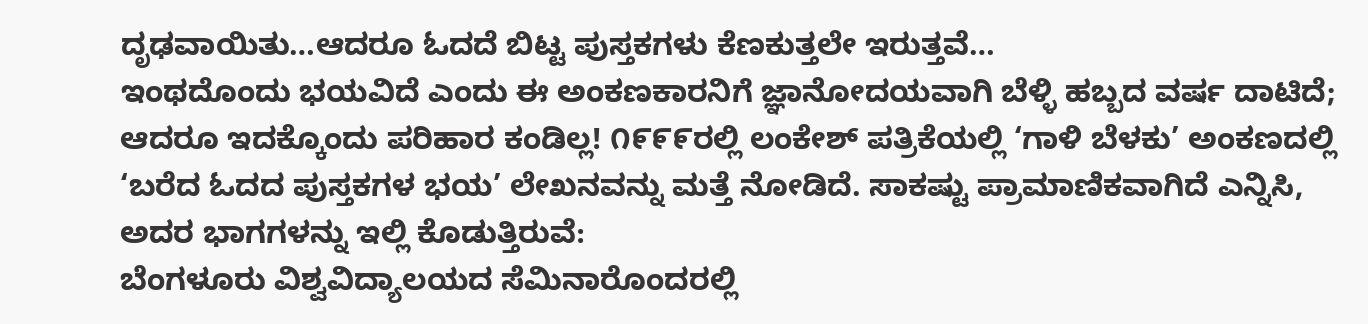ದೃಢವಾಯಿತು…ಆದರೂ ಓದದೆ ಬಿಟ್ಟ ಪುಸ್ತಕಗಳು ಕೆಣಕುತ್ತಲೇ ಇರುತ್ತವೆ…
ಇಂಥದೊಂದು ಭಯವಿದೆ ಎಂದು ಈ ಅಂಕಣಕಾರನಿಗೆ ಜ್ಞಾನೋದಯವಾಗಿ ಬೆಳ್ಳಿ ಹಬ್ಬದ ವರ್ಷ ದಾಟಿದೆ; ಆದರೂ ಇದಕ್ಕೊಂದು ಪರಿಹಾರ ಕಂಡಿಲ್ಲ! ೧೯೯೯ರಲ್ಲಿ ಲಂಕೇಶ್ ಪತ್ರಿಕೆಯಲ್ಲಿ ‘ಗಾಳಿ ಬೆಳಕು’ ಅಂಕಣದಲ್ಲಿ ‘ಬರೆದ ಓದದ ಪುಸ್ತಕಗಳ ಭಯ’ ಲೇಖನವನ್ನು ಮತ್ತೆ ನೋಡಿದೆ. ಸಾಕಷ್ಟು ಪ್ರಾಮಾಣಿಕವಾಗಿದೆ ಎನ್ನಿಸಿ, ಅದರ ಭಾಗಗಳನ್ನು ಇಲ್ಲಿ ಕೊಡುತ್ತಿರುವೆ:
ಬೆಂಗಳೂರು ವಿಶ್ವವಿದ್ಯಾಲಯದ ಸೆಮಿನಾರೊಂದರಲ್ಲಿ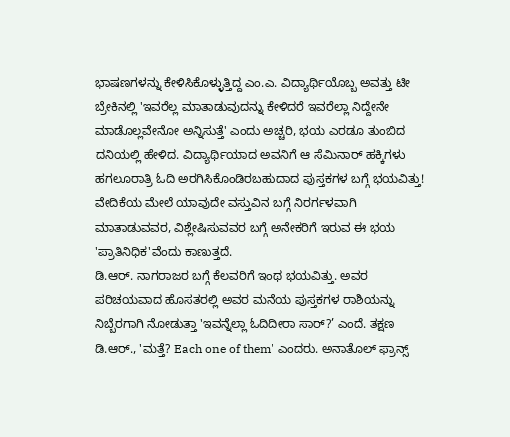ಭಾಷಣಗಳನ್ನು ಕೇಳಿಸಿಕೊಳ್ಳುತ್ತಿದ್ದ ಎಂ.ಎ. ವಿದ್ಯಾರ್ಥಿಯೊಬ್ಬ ಅವತ್ತು ಟೀ ಬ್ರೇಕಿನಲ್ಲಿ 'ಇವರೆಲ್ಲ ಮಾತಾಡುವುದನ್ನು ಕೇಳಿದರೆ ಇವರೆಲ್ಲಾ ನಿದ್ದೇನೇ ಮಾಡೊಲ್ಲವೇನೋ ಅನ್ನಿಸುತ್ತೆ' ಎಂದು ಅಚ್ಚರಿ, ಭಯ ಎರಡೂ ತುಂಬಿದ ದನಿಯಲ್ಲಿ ಹೇಳಿದ. ವಿದ್ಯಾರ್ಥಿಯಾದ ಅವನಿಗೆ ಆ ಸೆಮಿನಾರ್ ಹಕ್ಕಿಗಳು ಹಗಲೂರಾತ್ರಿ ಓದಿ ಅರಗಿಸಿಕೊಂಡಿರಬಹುದಾದ ಪುಸ್ತಕಗಳ ಬಗ್ಗೆ ಭಯವಿತ್ತು! ವೇದಿಕೆಯ ಮೇಲೆ ಯಾವುದೇ ವಸ್ತುವಿನ ಬಗ್ಗೆ ನಿರರ್ಗಳವಾಗಿ ಮಾತಾಡುವವರ, ವಿಶ್ಲೇಷಿಸುವವರ ಬಗ್ಗೆ ಅನೇಕರಿಗೆ ಇರುವ ಈ ಭಯ 'ಪ್ರಾತಿನಿಧಿಕ'ವೆಂದು ಕಾಣುತ್ತದೆ.
ಡಿ.ಆರ್. ನಾಗರಾಜರ ಬಗ್ಗೆ ಕೆಲವರಿಗೆ ಇಂಥ ಭಯವಿತ್ತು. ಅವರ ಪರಿಚಯವಾದ ಹೊಸತರಲ್ಲಿ ಅವರ ಮನೆಯ ಪುಸ್ತಕಗಳ ರಾಶಿಯನ್ನು ನಿಬ್ಬೆರಗಾಗಿ ನೋಡುತ್ತಾ 'ಇವನ್ನೆಲ್ಲಾ ಓದಿದೀರಾ ಸಾರ್?’ ಎಂದೆ. ತಕ್ಷಣ ಡಿ.ಆರ್., 'ಮತ್ತೆ? Each one of them' ಎಂದರು. ಅನಾತೊಲ್ ಫ್ರಾನ್ಸ್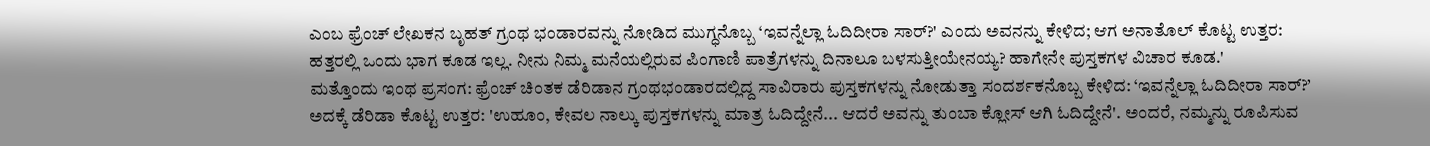ಎಂಬ ಫ್ರೆಂಚ್ ಲೇಖಕನ ಬೃಹತ್ ಗ್ರಂಥ ಭಂಡಾರವನ್ನು ನೋಡಿದ ಮುಗ್ಧನೊಬ್ಬ ‘ಇವನ್ನೆಲ್ಲಾ ಓದಿದೀರಾ ಸಾರ್?' ಎಂದು ಅವನನ್ನು ಕೇಳಿದ; ಆಗ ಅನಾತೊಲ್ ಕೊಟ್ಟ ಉತ್ತರ: ಹತ್ತರಲ್ಲಿ ಒಂದು ಭಾಗ ಕೂಡ ಇಲ್ಲ. ನೀನು ನಿಮ್ಮ ಮನೆಯಲ್ಲಿರುವ ಪಿಂಗಾಣಿ ಪಾತ್ರೆಗಳನ್ನು ದಿನಾಲೂ ಬಳಸುತ್ತೀಯೇನಯ್ಯ? ಹಾಗೇನೇ ಪುಸ್ತಕಗಳ ವಿಚಾರ ಕೂಡ.'
ಮತ್ತೊಂದು ಇಂಥ ಪ್ರಸಂಗ: ಫ್ರೆಂಚ್ ಚಿಂತಕ ಡೆರಿಡಾನ ಗ್ರಂಥಭಂಡಾರದಲ್ಲಿದ್ದ ಸಾವಿರಾರು ಪುಸ್ತಕಗಳನ್ನು ನೋಡುತ್ತಾ ಸಂದರ್ಶಕನೊಬ್ಬ ಕೇಳಿದ: ‘ಇವನ್ನೆಲ್ಲಾ ಓದಿದೀರಾ ಸಾರ್?’ ಅದಕ್ಕೆ ಡೆರಿಡಾ ಕೊಟ್ಟ ಉತ್ತರ: 'ಉಹೂಂ, ಕೇವಲ ನಾಲ್ಕು ಪುಸ್ತಕಗಳನ್ನು ಮಾತ್ರ ಓದಿದ್ದೇನೆ... ಆದರೆ ಅವನ್ನು ತುಂಬಾ ಕ್ಲೋಸ್ ಆಗಿ ಓದಿದ್ದೇನೆ'. ಅಂದರೆ, ನಮ್ಮನ್ನು ರೂಪಿಸುವ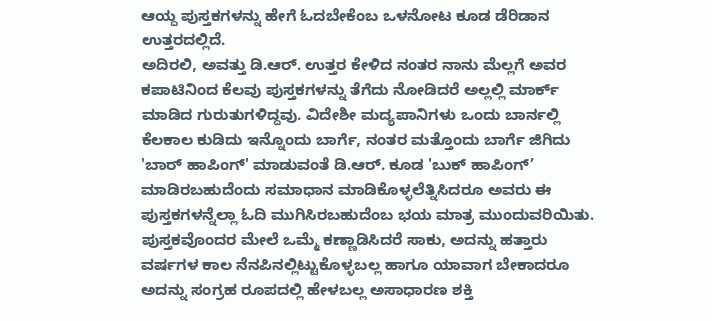ಆಯ್ದ ಪುಸ್ತಕಗಳನ್ನು ಹೇಗೆ ಓದಬೇಕೆಂಬ ಒಳನೋಟ ಕೂಡ ಡೆರಿಡಾನ ಉತ್ತರದಲ್ಲಿದೆ.
ಅದಿರಲಿ, ಅವತ್ತು ಡಿ.ಆರ್. ಉತ್ತರ ಕೇಳಿದ ನಂತರ ನಾನು ಮೆಲ್ಲಗೆ ಅವರ ಕಪಾಟಿನಿಂದ ಕೆಲವು ಪುಸ್ತಕಗಳನ್ನು ತೆಗೆದು ನೋಡಿದರೆ ಅಲ್ಲಲ್ಲಿ ಮಾರ್ಕ್ ಮಾಡಿದ ಗುರುತುಗಳಿದ್ದವು. ವಿದೇಶೀ ಮದ್ಯಪಾನಿಗಳು ಒಂದು ಬಾರ್ನಲ್ಲಿ ಕೆಲಕಾಲ ಕುಡಿದು ಇನ್ನೊಂದು ಬಾರ್ಗೆ, ನಂತರ ಮತ್ತೊಂದು ಬಾರ್ಗೆ ಜಿಗಿದು 'ಬಾರ್ ಹಾಪಿಂಗ್' ಮಾಡುವಂತೆ ಡಿ.ಆರ್. ಕೂಡ 'ಬುಕ್ ಹಾಪಿಂಗ್’ ಮಾಡಿರಬಹುದೆಂದು ಸಮಾಧಾನ ಮಾಡಿಕೊಳ್ಳಲೆತ್ನಿಸಿದರೂ ಅವರು ಈ ಪುಸ್ತಕಗಳನ್ನೆಲ್ಲಾ ಓದಿ ಮುಗಿಸಿರಬಹುದೆಂಬ ಭಯ ಮಾತ್ರ ಮುಂದುವರಿಯಿತು. ಪುಸ್ತಕವೊಂದರ ಮೇಲೆ ಒಮ್ಮೆ ಕಣ್ಣಾಡಿಸಿದರೆ ಸಾಕು, ಅದನ್ನು ಹತ್ತಾರು ವರ್ಷಗಳ ಕಾಲ ನೆನಪಿನಲ್ಲಿಟ್ಟುಕೊಳ್ಳಬಲ್ಲ ಹಾಗೂ ಯಾವಾಗ ಬೇಕಾದರೂ ಅದನ್ನು ಸಂಗ್ರಹ ರೂಪದಲ್ಲಿ ಹೇಳಬಲ್ಲ ಅಸಾಧಾರಣ ಶಕ್ತಿ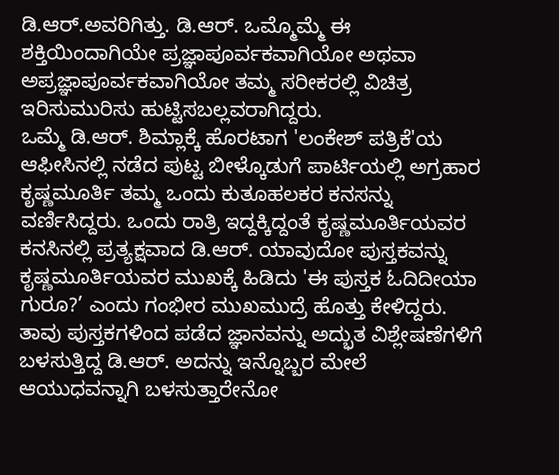ಡಿ.ಆರ್.ಅವರಿಗಿತ್ತು. ಡಿ.ಆರ್. ಒಮ್ಮೊಮ್ಮೆ ಈ ಶಕ್ತಿಯಿಂದಾಗಿಯೇ ಪ್ರಜ್ಞಾಪೂರ್ವಕವಾಗಿಯೋ ಅಥವಾ ಅಪ್ರಜ್ಞಾಪೂರ್ವಕವಾಗಿಯೋ ತಮ್ಮ ಸರೀಕರಲ್ಲಿ ವಿಚಿತ್ರ ಇರಿಸುಮುರಿಸು ಹುಟ್ಟಿಸಬಲ್ಲವರಾಗಿದ್ದರು.
ಒಮ್ಮೆ ಡಿ.ಆರ್. ಶಿಮ್ಲಾಕ್ಕೆ ಹೊರಟಾಗ 'ಲಂಕೇಶ್ ಪತ್ರಿಕೆ'ಯ ಆಫೀಸಿನಲ್ಲಿ ನಡೆದ ಪುಟ್ಟ ಬೀಳ್ಕೊಡುಗೆ ಪಾರ್ಟಿಯಲ್ಲಿ ಅಗ್ರಹಾರ ಕೃಷ್ಣಮೂರ್ತಿ ತಮ್ಮ ಒಂದು ಕುತೂಹಲಕರ ಕನಸನ್ನು ವರ್ಣಿಸಿದ್ದರು. ಒಂದು ರಾತ್ರಿ ಇದ್ದಕ್ಕಿದ್ದಂತೆ ಕೃಷ್ಣಮೂರ್ತಿಯವರ ಕನಸಿನಲ್ಲಿ ಪ್ರತ್ಯಕ್ಷವಾದ ಡಿ.ಆರ್. ಯಾವುದೋ ಪುಸ್ತಕವನ್ನು ಕೃಷ್ಣಮೂರ್ತಿಯವರ ಮುಖಕ್ಕೆ ಹಿಡಿದು 'ಈ ಪುಸ್ತಕ ಓದಿದೀಯಾ ಗುರೂ?’ ಎಂದು ಗಂಭೀರ ಮುಖಮುದ್ರೆ ಹೊತ್ತು ಕೇಳಿದ್ದರು. ತಾವು ಪುಸ್ತಕಗಳಿಂದ ಪಡೆದ ಜ್ಞಾನವನ್ನು ಅದ್ಭುತ ವಿಶ್ಲೇಷಣೆಗಳಿಗೆ ಬಳಸುತ್ತಿದ್ದ ಡಿ.ಆರ್. ಅದನ್ನು ಇನ್ನೊಬ್ಬರ ಮೇಲೆ ಆಯುಧವನ್ನಾಗಿ ಬಳಸುತ್ತಾರೇನೋ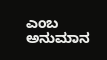ಎಂಬ ಅನುಮಾನ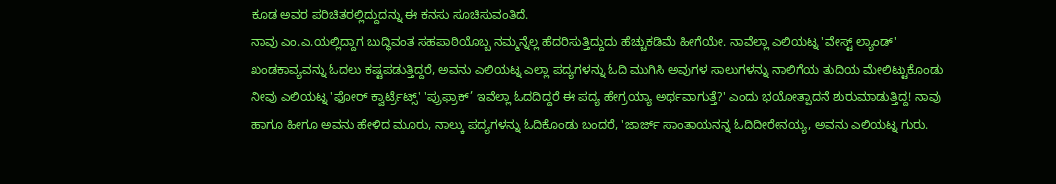ಕೂಡ ಅವರ ಪರಿಚಿತರಲ್ಲಿದ್ದುದನ್ನು ಈ ಕನಸು ಸೂಚಿಸುವಂತಿದೆ.
ನಾವು ಎಂ.ಎ.ಯಲ್ಲಿದ್ದಾಗ ಬುದ್ಧಿವಂತ ಸಹಪಾಠಿಯೊಬ್ಬ ನಮ್ಮನ್ನೆಲ್ಲ ಹೆದರಿಸುತ್ತಿದ್ದುದು ಹೆಚ್ಚುಕಡಿಮೆ ಹೀಗೆಯೇ. ನಾವೆಲ್ಲಾ ಎಲಿಯಟ್ನ 'ವೇಸ್ಟ್ ಲ್ಯಾಂಡ್' ಖಂಡಕಾವ್ಯವನ್ನು ಓದಲು ಕಷ್ಟಪಡುತ್ತಿದ್ದರೆ, ಅವನು ಎಲಿಯಟ್ನ ಎಲ್ಲಾ ಪದ್ಯಗಳನ್ನು ಓದಿ ಮುಗಿಸಿ ಅವುಗಳ ಸಾಲುಗಳನ್ನು ನಾಲಿಗೆಯ ತುದಿಯ ಮೇಲಿಟ್ಟುಕೊಂಡು ನೀವು ಎಲಿಯಟ್ನ 'ಫೋರ್ ಕ್ವಾರ್ಟ್ರೆಟ್ಸ್' 'ಪ್ರುಫ್ರಾಕ್’ ಇವೆಲ್ಲಾ ಓದದಿದ್ದರೆ ಈ ಪದ್ಯ ಹೇಗ್ರಯ್ಯಾ ಅರ್ಥವಾಗುತ್ತೆ?' ಎಂದು ಭಯೋತ್ಪಾದನೆ ಶುರುಮಾಡುತ್ತಿದ್ದ! ನಾವು ಹಾಗೂ ಹೀಗೂ ಅವನು ಹೇಳಿದ ಮೂರು, ನಾಲ್ಕು ಪದ್ಯಗಳನ್ನು ಓದಿಕೊಂಡು ಬಂದರೆ, 'ಜಾರ್ಜ್ ಸಾಂತಾಯನನ್ನ ಓದಿದೀರೇನಯ್ಯ, ಅವನು ಎಲಿಯಟ್ನ ಗುರು.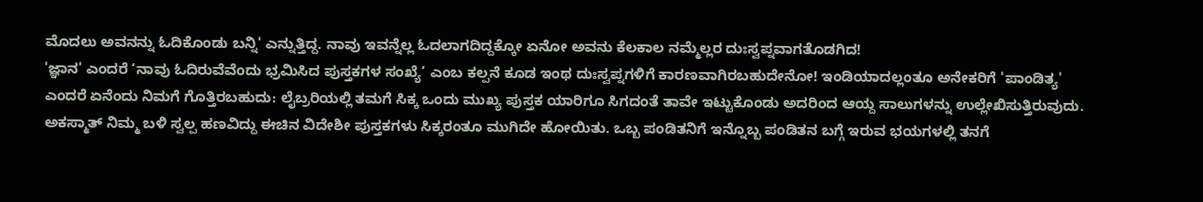ಮೊದಲು ಅವನನ್ನು ಓದಿಕೊಂಡು ಬನ್ನಿ' ಎನ್ನುತ್ತಿದ್ದ. ನಾವು ಇವನ್ನೆಲ್ಲ ಓದಲಾಗದಿದ್ದಕ್ಕೋ ಏನೋ ಅವನು ಕೆಲಕಾಲ ನಮ್ಮೆಲ್ಲರ ದುಃಸ್ವಪ್ನವಾಗತೊಡಗಿದ!
'ಜ್ಞಾನ' ಎಂದರೆ ‘ನಾವು ಓದಿರುವೆವೆಂದು ಭ್ರಮಿಸಿದ ಪುಸ್ತಕಗಳ ಸಂಖ್ಯೆ’ ಎಂಬ ಕಲ್ಪನೆ ಕೂಡ ಇಂಥ ದುಃಸ್ವಪ್ನಗಳಿಗೆ ಕಾರಣವಾಗಿರಬಹುದೇನೋ! ಇಂಡಿಯಾದಲ್ಲಂತೂ ಅನೇಕರಿಗೆ 'ಪಾಂಡಿತ್ಯ' ಎಂದರೆ ಏನೆಂದು ನಿಮಗೆ ಗೊತ್ತಿರಬಹುದು: ಲೈಬ್ರರಿಯಲ್ಲಿ ತಮಗೆ ಸಿಕ್ಕ ಒಂದು ಮುಖ್ಯ ಪುಸ್ತಕ ಯಾರಿಗೂ ಸಿಗದಂತೆ ತಾವೇ ಇಟ್ಟುಕೊಂಡು ಅದರಿಂದ ಆಯ್ದ ಸಾಲುಗಳನ್ನು ಉಲ್ಲೇಖಿಸುತ್ತಿರುವುದು. ಅಕಸ್ಮಾತ್ ನಿಮ್ಮ ಬಳಿ ಸ್ವಲ್ಪ ಹಣವಿದ್ದು ಈಚಿನ ವಿದೇಶೀ ಪುಸ್ತಕಗಳು ಸಿಕ್ಕರಂತೂ ಮುಗಿದೇ ಹೋಯಿತು. ಒಬ್ಬ ಪಂಡಿತನಿಗೆ ಇನ್ನೊಬ್ಬ ಪಂಡಿತನ ಬಗ್ಗೆ ಇರುವ ಭಯಗಳಲ್ಲಿ ತನಗೆ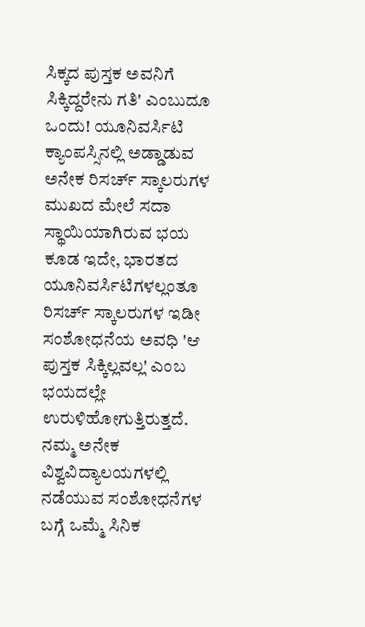ಸಿಕ್ಕದ ಪುಸ್ತಕ ಅವನಿಗೆ ಸಿಕ್ಕಿದ್ದರೇನು ಗತಿ' ಎಂಬುದೂ ಒಂದು! ಯೂನಿವರ್ಸಿಟಿ ಕ್ಯಾಂಪಸ್ಸಿನಲ್ಲಿ ಅಡ್ಡಾಡುವ ಅನೇಕ ರಿಸರ್ಚ್ ಸ್ಕಾಲರುಗಳ ಮುಖದ ಮೇಲೆ ಸದಾ ಸ್ಥಾಯಿಯಾಗಿರುವ ಭಯ ಕೂಡ ಇದೇ, ಭಾರತದ ಯೂನಿವರ್ಸಿಟಿಗಳಲ್ಲಂತೂ ರಿಸರ್ಚ್ ಸ್ಕಾಲರುಗಳ ಇಡೀ ಸಂಶೋಧನೆಯ ಅವಧಿ 'ಆ ಪುಸ್ತಕ ಸಿಕ್ಕಿಲ್ಲವಲ್ಲ' ಎಂಬ ಭಯದಲ್ಲೇ ಉರುಳಿಹೋಗುತ್ತಿರುತ್ತದೆ.
ನಮ್ಮ ಅನೇಕ ವಿಶ್ವವಿದ್ಯಾಲಯಗಳಲ್ಲಿ ನಡೆಯುವ ಸಂಶೋಧನೆಗಳ ಬಗ್ಗೆ ಒಮ್ಮೆ ಸಿನಿಕ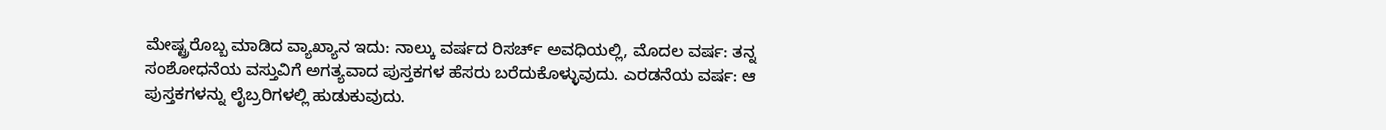ಮೇಷ್ಟ್ರರೊಬ್ಬ ಮಾಡಿದ ವ್ಯಾಖ್ಯಾನ ಇದು: ನಾಲ್ಕು ವರ್ಷದ ರಿಸರ್ಚ್ ಅವಧಿಯಲ್ಲಿ, ಮೊದಲ ವರ್ಷ: ತನ್ನ ಸಂಶೋಧನೆಯ ವಸ್ತುವಿಗೆ ಅಗತ್ಯವಾದ ಪುಸ್ತಕಗಳ ಹೆಸರು ಬರೆದುಕೊಳ್ಳುವುದು. ಎರಡನೆಯ ವರ್ಷ: ಆ ಪುಸ್ತಕಗಳನ್ನು ಲೈಬ್ರರಿಗಳಲ್ಲಿ ಹುಡುಕುವುದು.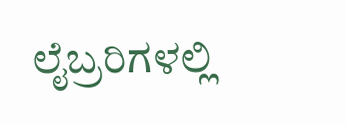ಲೈಬ್ರರಿಗಳಲ್ಲಿ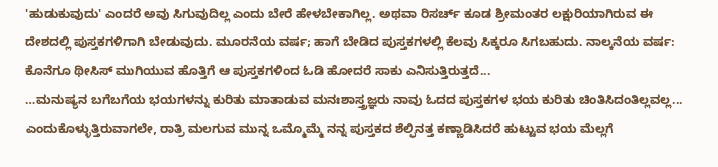'ಹುಡುಕುವುದು' ಎಂದರೆ ಅವು ಸಿಗುವುದಿಲ್ಲ ಎಂದು ಬೇರೆ ಹೇಳಬೇಕಾಗಿಲ್ಲ. ಅಥವಾ ರಿಸರ್ಚ್ ಕೂಡ ಶ್ರೀಮಂತರ ಲಕ್ಷುರಿಯಾಗಿರುವ ಈ ದೇಶದಲ್ಲಿ ಪುಸ್ತಕಗಳಿಗಾಗಿ ಬೇಡುವುದು. ಮೂರನೆಯ ವರ್ಷ; ಹಾಗೆ ಬೇಡಿದ ಪುಸ್ತಕಗಳಲ್ಲಿ ಕೆಲವು ಸಿಕ್ಕರೂ ಸಿಗಬಹುದು. ನಾಲ್ಕನೆಯ ವರ್ಷ: ಕೊನೆಗೂ ಥೀಸಿಸ್ ಮುಗಿಯುವ ಹೊತ್ತಿಗೆ ಆ ಪುಸ್ತಕಗಳಿಂದ ಓಡಿ ಹೋದರೆ ಸಾಕು ಎನಿಸುತ್ತಿರುತ್ತದೆ...
…ಮನುಷ್ಯನ ಬಗೆಬಗೆಯ ಭಯಗಳನ್ನು ಕುರಿತು ಮಾತಾಡುವ ಮನಃಶಾಸ್ತ್ರಜ್ಞರು ನಾವು ಓದದ ಪುಸ್ತಕಗಳ ಭಯ ಕುರಿತು ಚಿಂತಿಸಿದಂತಿಲ್ಲವಲ್ಲ... ಎಂದುಕೊಳ್ಳುತ್ತಿರುವಾಗಲೇ, ರಾತ್ರಿ ಮಲಗುವ ಮುನ್ನ ಒಮ್ಮೊಮ್ಮೆ ನನ್ನ ಪುಸ್ತಕದ ಶೆಲ್ಫಿನತ್ತ ಕಣ್ಣಾಡಿಸಿದರೆ ಹುಟ್ಟುವ ಭಯ ಮೆಲ್ಲಗೆ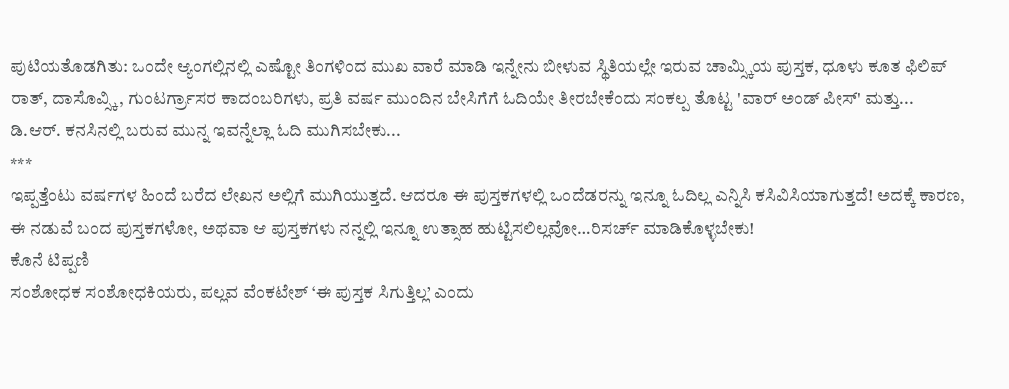ಪುಟಿಯತೊಡಗಿತು: ಒಂದೇ ಆ್ಯಂಗಲ್ಲಿನಲ್ಲಿ ಎಷ್ಟೋ ತಿಂಗಳಿಂದ ಮುಖ ವಾರೆ ಮಾಡಿ ಇನ್ನೇನು ಬೀಳುವ ಸ್ಥಿತಿಯಲ್ಲೇ ಇರುವ ಚಾಮ್ಸ್ಕಿಯ ಪುಸ್ತಕ, ಧೂಳು ಕೂತ ಫಿಲಿಪ್ ರಾತ್, ದಾಸೊವ್ಸ್ಕಿ, ಗುಂಟರ್ಗ್ರಾಸರ ಕಾದಂಬರಿಗಳು, ಪ್ರತಿ ವರ್ಷ ಮುಂದಿನ ಬೇಸಿಗೆಗೆ ಓದಿಯೇ ತೀರಬೇಕೆಂದು ಸಂಕಲ್ಪ ತೊಟ್ಟ 'ವಾರ್ ಅಂಡ್ ಪೀಸ್' ಮತ್ತು...
ಡಿ.ಆರ್. ಕನಸಿನಲ್ಲಿ ಬರುವ ಮುನ್ನ ಇವನ್ನೆಲ್ಲಾ ಓದಿ ಮುಗಿಸಬೇಕು...
***
ಇಪ್ಪತ್ತೆಂಟು ವರ್ಷಗಳ ಹಿಂದೆ ಬರೆದ ಲೇಖನ ಅಲ್ಲಿಗೆ ಮುಗಿಯುತ್ತದೆ. ಆದರೂ ಈ ಪುಸ್ತಕಗಳಲ್ಲಿ ಒಂದೆಡರನ್ನು ಇನ್ನೂ ಓದಿಲ್ಲ ಎನ್ನಿಸಿ ಕಸಿವಿಸಿಯಾಗುತ್ತದೆ! ಅದಕ್ಕೆ ಕಾರಣ, ಈ ನಡುವೆ ಬಂದ ಪುಸ್ತಕಗಳೋ, ಅಥವಾ ಆ ಪುಸ್ತಕಗಳು ನನ್ನಲ್ಲಿ ಇನ್ನೂ ಉತ್ಸಾಹ ಹುಟ್ಟಿಸಲಿಲ್ಲವೋ…ರಿಸರ್ಚ್ ಮಾಡಿಕೊಳ್ಳಬೇಕು!
ಕೊನೆ ಟಿಪ್ಪಣಿ
ಸಂಶೋಧಕ ಸಂಶೋಧಕಿಯರು, ಪಲ್ಲವ ವೆಂಕಟೇಶ್ ‘ಈ ಪುಸ್ತಕ ಸಿಗುತ್ತಿಲ್ಲ’ ಎಂದು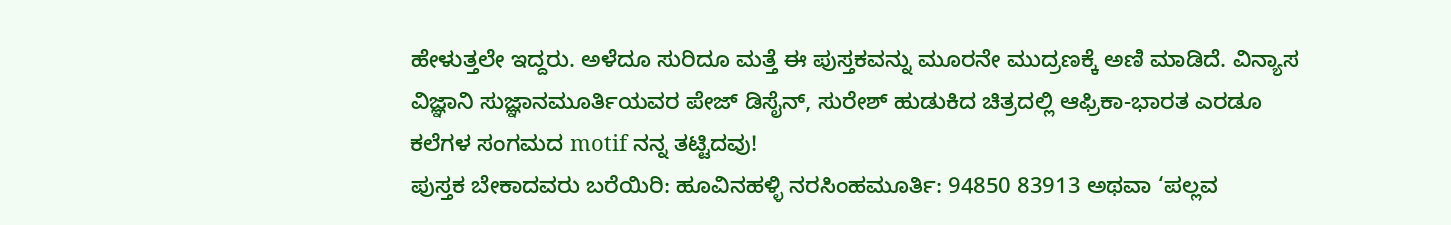ಹೇಳುತ್ತಲೇ ಇದ್ದರು. ಅಳೆದೂ ಸುರಿದೂ ಮತ್ತೆ ಈ ಪುಸ್ತಕವನ್ನು ಮೂರನೇ ಮುದ್ರಣಕ್ಕೆ ಅಣಿ ಮಾಡಿದೆ. ವಿನ್ಯಾಸ ವಿಜ್ಞಾನಿ ಸುಜ್ಞಾನಮೂರ್ತಿಯವರ ಪೇಜ್ ಡಿಸೈನ್, ಸುರೇಶ್ ಹುಡುಕಿದ ಚಿತ್ರದಲ್ಲಿ ಆಫ್ರಿಕಾ-ಭಾರತ ಎರಡೂ ಕಲೆಗಳ ಸಂಗಮದ motif ನನ್ನ ತಟ್ಟಿದವು!
ಪುಸ್ತಕ ಬೇಕಾದವರು ಬರೆಯಿರಿ: ಹೂವಿನಹಳ್ಳಿ ನರಸಿಂಹಮೂರ್ತಿ: 94850 83913 ಅಥವಾ ‘ಪಲ್ಲವ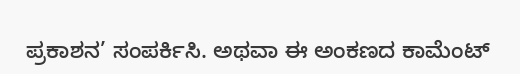ಪ್ರಕಾಶನ’ ಸಂಪರ್ಕಿಸಿ. ಅಥವಾ ಈ ಅಂಕಣದ ಕಾಮೆಂಟ್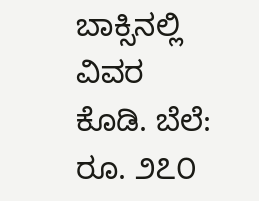ಬಾಕ್ಸಿನಲ್ಲಿ ವಿವರ ಕೊಡಿ. ಬೆಲೆ: ರೂ. ೨೭೦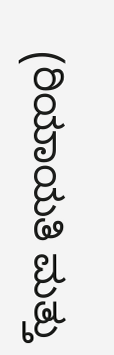(ರಿಯಾಯತಿ ಮತ್ತು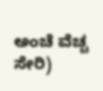ಅಂಚೆ ವೆಚ್ಚ ಸೇರಿ)